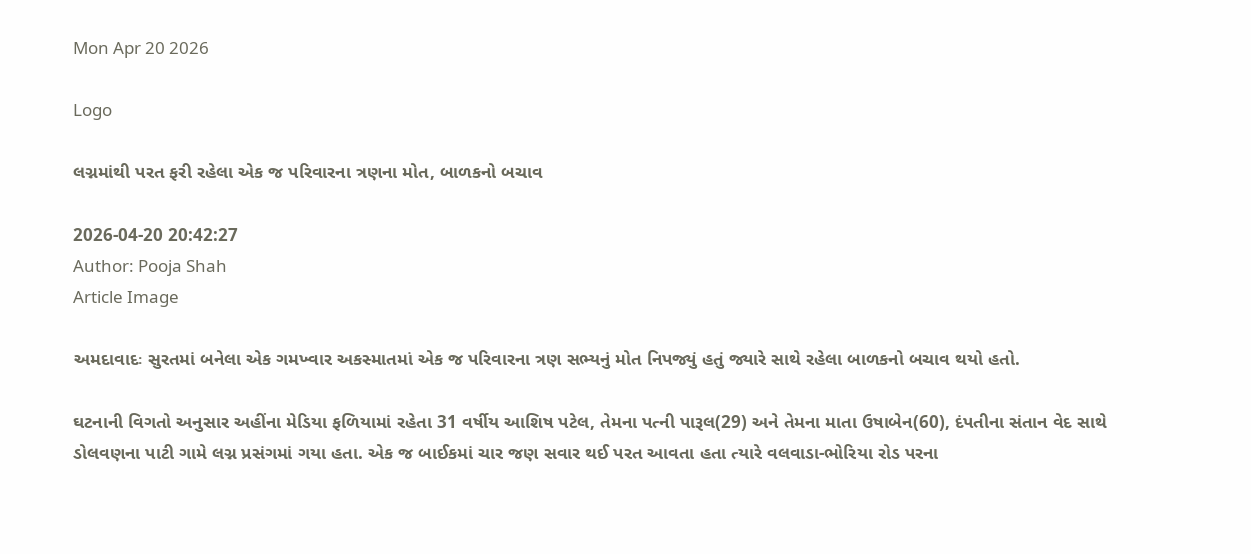Mon Apr 20 2026

Logo

લગ્નમાંથી પરત ફરી રહેલા એક જ પરિવારના ત્રણના મોત, બાળકનો બચાવ

2026-04-20 20:42:27
Author: Pooja Shah
Article Image

અમદાવાદઃ સુરતમાં બનેલા એક ગમખ્વાર અકસ્માતમાં એક જ પરિવારના ત્રણ સભ્યનું મોત નિપજ્યું હતું જ્યારે સાથે રહેલા બાળકનો બચાવ થયો હતો.

ઘટનાની વિગતો અનુસાર અહીંના મેડિયા ફળિયામાં રહેતા 31 વર્ષીય આશિષ પટેલ, તેમના પત્ની પારૂલ(29) અને તેમના માતા ઉષાબેન(60), દંપતીના સંતાન વેદ સાથે ડોલવણના પાટી ગામે લગ્ન પ્રસંગમાં ગયા હતા. એક જ બાઈકમાં ચાર જણ સવાર થઈ પરત આવતા હતા ત્યારે વલવાડા-ભોરિયા રોડ પરના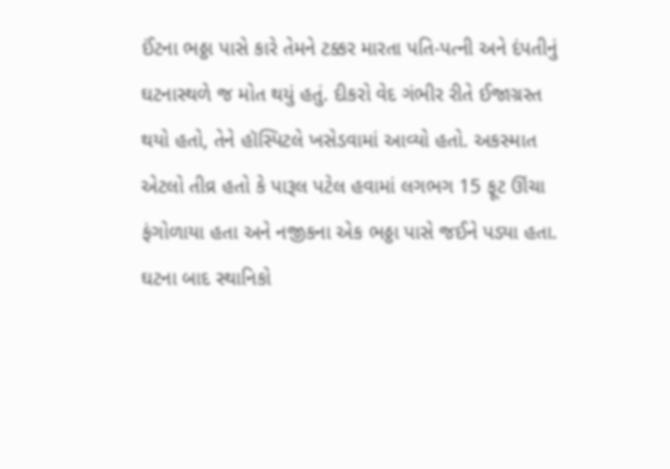ઈંટના ભઠ્ઠા પાસે કારે તેમને ટક્કર મારતા પતિ-પત્ની અને દંપતીનું ઘટનાસ્થળે જ મોત થયું હતું. દીકરો વેદ ગંભીર રીતે ઈજાગ્રસ્ત થયો હતો, તેને હૉસ્પિટલે ખસેડવામાં આવ્યો હતો. અકસ્માત એટલો તીવ્ર હતો કે પારૂલ પટેલ હવામાં લગભગ 15 ફૂટ ઊંચા ફંગોળાયા હતા અને નજીકના એક ભઠ્ઠા પાસે જઈને પડ્યા હતા. ઘટના બાદ સ્થાનિકો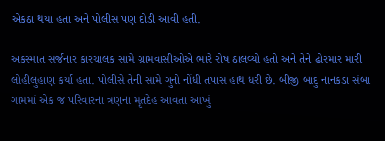એકઠા થયા હતા અને પોલીસ પણ દોડી આવી હતી.

અકસ્માત સર્જનાર કારચાલક સામે ગ્રામવાસીઓએ ભારે રોષ ઠાલવ્યો હતો અને તેને ઢોરમાર મારી લોહીલુહાણ કર્યા હતા. પોલીસે તેની સામે ગુનો નોંધી તપાસ હાથ ધરી છે. બીજી બાદુ નાનકડા સંબા ગામમાં એક જ પરિવારના ત્રણના મૃતદેહ આવતા આખું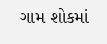ગામ શોકમાં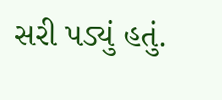સરી પડ્યું હતું.